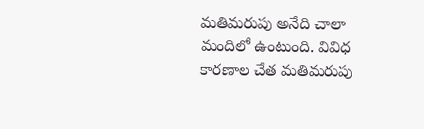మతిమరుపు అనేది చాలా మందిలో ఉంటుంది. వివిధ కారణాల చేత మతిమరుపు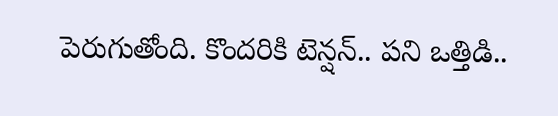పెరుగుతోంది. కొందరికి టెన్షన్.. పని ఒత్తిడి..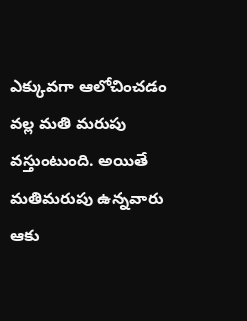ఎక్కువగా ఆలోచించడం వల్ల మతి మరుపు వస్తుంటుంది. అయితే మతిమరుపు ఉన్నవారు ఆకు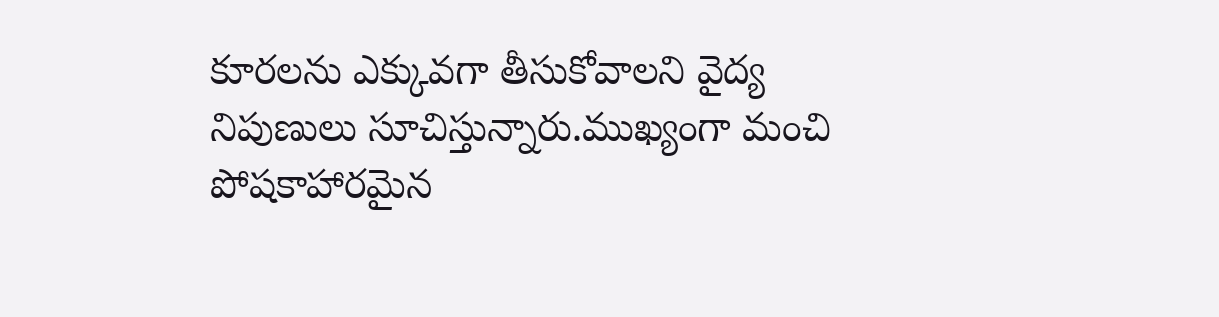కూరలను ఎక్కువగా తీసుకోవాలని వైద్య నిపుణులు సూచిస్తున్నారు.ముఖ్యంగా మంచి పోషకాహారమైన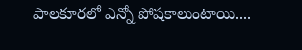పాలకూరలో ఎన్నో పోషకాలుంటాయి....